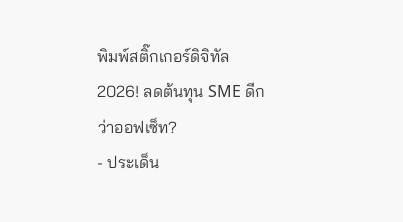พิมพ์สติ๊กเกอร์ดิจิทัล 2026! ลดต้นทุน SME ดีกว่าออฟเซ็ท?
- ประเด็น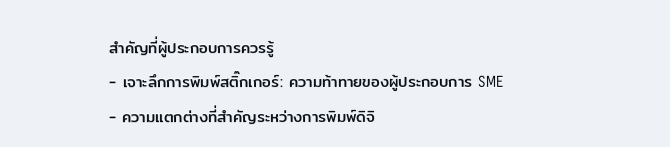สำคัญที่ผู้ประกอบการควรรู้
- เจาะลึกการพิมพ์สติ๊กเกอร์: ความท้าทายของผู้ประกอบการ SME
- ความแตกต่างที่สำคัญระหว่างการพิมพ์ดิจิ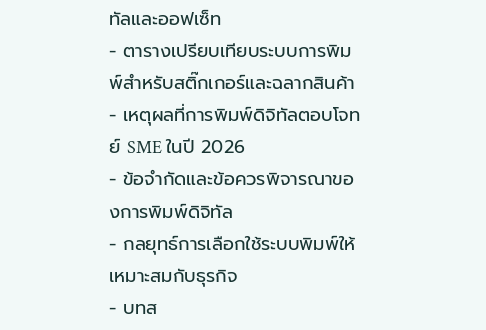ทัลและออฟเซ็ท
- ตารางเปรียบเทียบระบบการพิมพ์สำหรับสติ๊กเกอร์และฉลากสินค้า
- เหตุผลที่การพิมพ์ดิจิทัลตอบโจทย์ SME ในปี 2026
- ข้อจำกัดและข้อควรพิจารณาของการพิมพ์ดิจิทัล
- กลยุทธ์การเลือกใช้ระบบพิมพ์ให้เหมาะสมกับธุรกิจ
- บทส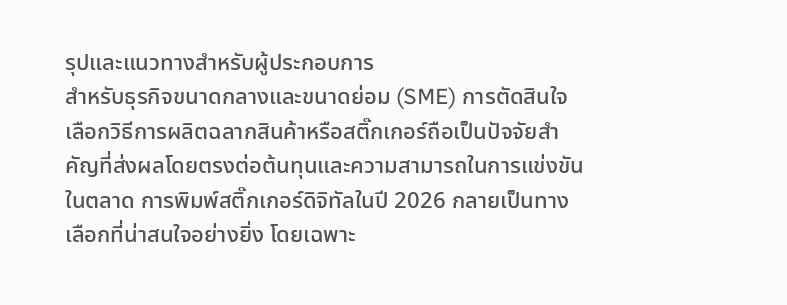รุปและแนวทางสำหรับผู้ประกอบการ
สำหรับธุรกิจขนาดกลางและขนาดย่อม (SME) การตัดสินใจเลือกวิธีการผลิตฉลากสินค้าหรือสติ๊กเกอร์ถือเป็นปัจจัยสำคัญที่ส่งผลโดยตรงต่อต้นทุนและความสามารถในการแข่งขันในตลาด การพิมพ์สติ๊กเกอร์ดิจิทัลในปี 2026 กลายเป็นทางเลือกที่น่าสนใจอย่างยิ่ง โดยเฉพาะ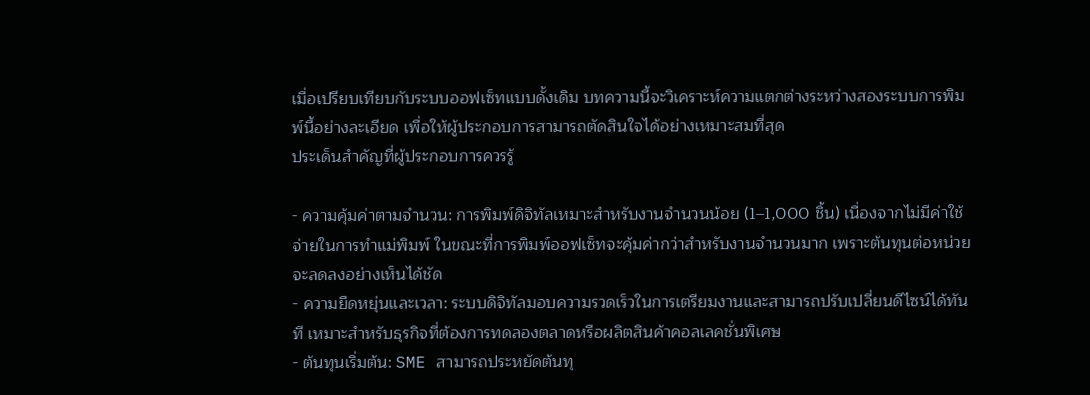เมื่อเปรียบเทียบกับระบบออฟเซ็ทแบบดั้งเดิม บทความนี้จะวิเคราะห์ความแตกต่างระหว่างสองระบบการพิมพ์นี้อย่างละเอียด เพื่อให้ผู้ประกอบการสามารถตัดสินใจได้อย่างเหมาะสมที่สุด
ประเด็นสำคัญที่ผู้ประกอบการควรรู้

- ความคุ้มค่าตามจำนวน: การพิมพ์ดิจิทัลเหมาะสำหรับงานจำนวนน้อย (1–1,000 ชิ้น) เนื่องจากไม่มีค่าใช้จ่ายในการทำแม่พิมพ์ ในขณะที่การพิมพ์ออฟเซ็ทจะคุ้มค่ากว่าสำหรับงานจำนวนมาก เพราะต้นทุนต่อหน่วยจะลดลงอย่างเห็นได้ชัด
- ความยืดหยุ่นและเวลา: ระบบดิจิทัลมอบความรวดเร็วในการเตรียมงานและสามารถปรับเปลี่ยนดีไซน์ได้ทันที เหมาะสำหรับธุรกิจที่ต้องการทดลองตลาดหรือผลิตสินค้าคอลเลคชั่นพิเศษ
- ต้นทุนเริ่มต้น: SME สามารถประหยัดต้นทุ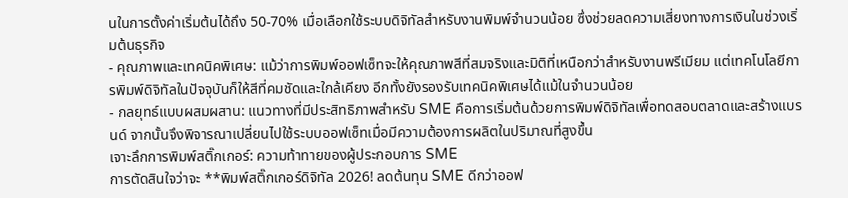นในการตั้งค่าเริ่มต้นได้ถึง 50-70% เมื่อเลือกใช้ระบบดิจิทัลสำหรับงานพิมพ์จำนวนน้อย ซึ่งช่วยลดความเสี่ยงทางการเงินในช่วงเริ่มต้นธุรกิจ
- คุณภาพและเทคนิคพิเศษ: แม้ว่าการพิมพ์ออฟเซ็ทจะให้คุณภาพสีที่สมจริงและมิติที่เหนือกว่าสำหรับงานพรีเมียม แต่เทคโนโลยีการพิมพ์ดิจิทัลในปัจจุบันก็ให้สีที่คมชัดและใกล้เคียง อีกทั้งยังรองรับเทคนิคพิเศษได้แม้ในจำนวนน้อย
- กลยุทธ์แบบผสมผสาน: แนวทางที่มีประสิทธิภาพสำหรับ SME คือการเริ่มต้นด้วยการพิมพ์ดิจิทัลเพื่อทดสอบตลาดและสร้างแบรนด์ จากนั้นจึงพิจารณาเปลี่ยนไปใช้ระบบออฟเซ็ทเมื่อมีความต้องการผลิตในปริมาณที่สูงขึ้น
เจาะลึกการพิมพ์สติ๊กเกอร์: ความท้าทายของผู้ประกอบการ SME
การตัดสินใจว่าจะ **พิมพ์สติ๊กเกอร์ดิจิทัล 2026! ลดต้นทุน SME ดีกว่าออฟ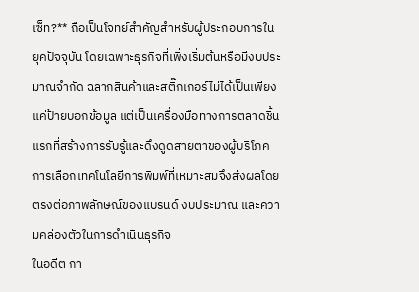เซ็ท?** ถือเป็นโจทย์สำคัญสำหรับผู้ประกอบการในยุคปัจจุบัน โดยเฉพาะธุรกิจที่เพิ่งเริ่มต้นหรือมีงบประมาณจำกัด ฉลากสินค้าและสติ๊กเกอร์ไม่ได้เป็นเพียงแค่ป้ายบอกข้อมูล แต่เป็นเครื่องมือทางการตลาดชิ้นแรกที่สร้างการรับรู้และดึงดูดสายตาของผู้บริโภค การเลือกเทคโนโลยีการพิมพ์ที่เหมาะสมจึงส่งผลโดยตรงต่อภาพลักษณ์ของแบรนด์ งบประมาณ และความคล่องตัวในการดำเนินธุรกิจ
ในอดีต กา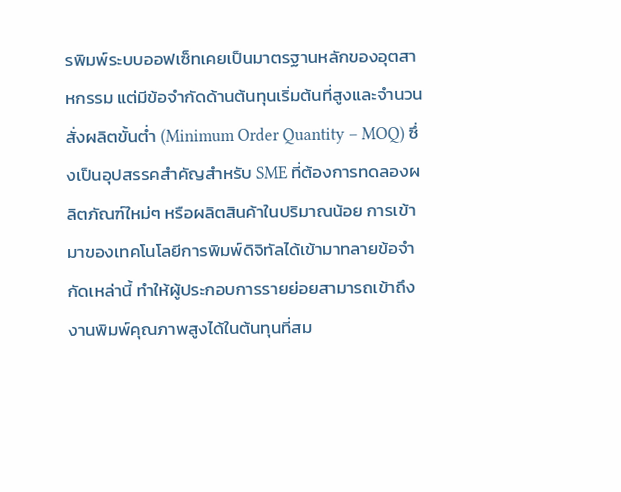รพิมพ์ระบบออฟเซ็ทเคยเป็นมาตรฐานหลักของอุตสาหกรรม แต่มีข้อจำกัดด้านต้นทุนเริ่มต้นที่สูงและจำนวนสั่งผลิตขั้นต่ำ (Minimum Order Quantity – MOQ) ซึ่งเป็นอุปสรรคสำคัญสำหรับ SME ที่ต้องการทดลองผลิตภัณฑ์ใหม่ๆ หรือผลิตสินค้าในปริมาณน้อย การเข้ามาของเทคโนโลยีการพิมพ์ดิจิทัลได้เข้ามาทลายข้อจำกัดเหล่านี้ ทำให้ผู้ประกอบการรายย่อยสามารถเข้าถึงงานพิมพ์คุณภาพสูงได้ในต้นทุนที่สม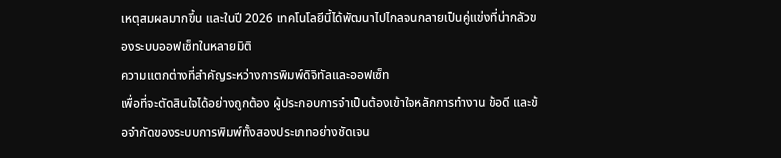เหตุสมผลมากขึ้น และในปี 2026 เทคโนโลยีนี้ได้พัฒนาไปไกลจนกลายเป็นคู่แข่งที่น่ากลัวของระบบออฟเซ็ทในหลายมิติ
ความแตกต่างที่สำคัญระหว่างการพิมพ์ดิจิทัลและออฟเซ็ท
เพื่อที่จะตัดสินใจได้อย่างถูกต้อง ผู้ประกอบการจำเป็นต้องเข้าใจหลักการทำงาน ข้อดี และข้อจำกัดของระบบการพิมพ์ทั้งสองประเภทอย่างชัดเจน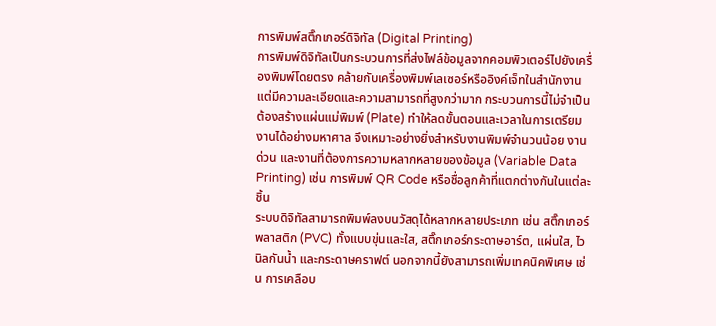การพิมพ์สติ๊กเกอร์ดิจิทัล (Digital Printing)
การพิมพ์ดิจิทัลเป็นกระบวนการที่ส่งไฟล์ข้อมูลจากคอมพิวเตอร์ไปยังเครื่องพิมพ์โดยตรง คล้ายกับเครื่องพิมพ์เลเซอร์หรืออิงค์เจ็ทในสำนักงาน แต่มีความละเอียดและความสามารถที่สูงกว่ามาก กระบวนการนี้ไม่จำเป็นต้องสร้างแผ่นแม่พิมพ์ (Plate) ทำให้ลดขั้นตอนและเวลาในการเตรียมงานได้อย่างมหาศาล จึงเหมาะอย่างยิ่งสำหรับงานพิมพ์จำนวนน้อย งานด่วน และงานที่ต้องการความหลากหลายของข้อมูล (Variable Data Printing) เช่น การพิมพ์ QR Code หรือชื่อลูกค้าที่แตกต่างกันในแต่ละชิ้น
ระบบดิจิทัลสามารถพิมพ์ลงบนวัสดุได้หลากหลายประเภท เช่น สติ๊กเกอร์พลาสติก (PVC) ทั้งแบบขุ่นและใส, สติ๊กเกอร์กระดาษอาร์ต, แผ่นใส, ไวนิลกันน้ำ และกระดาษคราฟต์ นอกจากนี้ยังสามารถเพิ่มเทคนิคพิเศษ เช่น การเคลือบ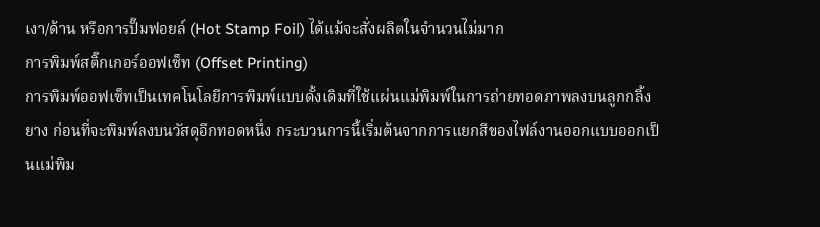เงา/ด้าน หรือการปั๊มฟอยล์ (Hot Stamp Foil) ได้แม้จะสั่งผลิตในจำนวนไม่มาก
การพิมพ์สติ๊กเกอร์ออฟเซ็ท (Offset Printing)
การพิมพ์ออฟเซ็ทเป็นเทคโนโลยีการพิมพ์แบบดั้งเดิมที่ใช้แผ่นแม่พิมพ์ในการถ่ายทอดภาพลงบนลูกกลิ้งยาง ก่อนที่จะพิมพ์ลงบนวัสดุอีกทอดหนึ่ง กระบวนการนี้เริ่มต้นจากการแยกสีของไฟล์งานออกแบบออกเป็นแม่พิม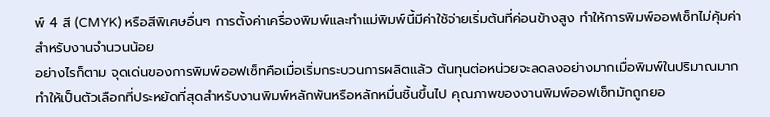พ์ 4 สี (CMYK) หรือสีพิเศษอื่นๆ การตั้งค่าเครื่องพิมพ์และทำแม่พิมพ์นี้มีค่าใช้จ่ายเริ่มต้นที่ค่อนข้างสูง ทำให้การพิมพ์ออฟเซ็ทไม่คุ้มค่าสำหรับงานจำนวนน้อย
อย่างไรก็ตาม จุดเด่นของการพิมพ์ออฟเซ็ทคือเมื่อเริ่มกระบวนการผลิตแล้ว ต้นทุนต่อหน่วยจะลดลงอย่างมากเมื่อพิมพ์ในปริมาณมาก ทำให้เป็นตัวเลือกที่ประหยัดที่สุดสำหรับงานพิมพ์หลักพันหรือหลักหมื่นชิ้นขึ้นไป คุณภาพของงานพิมพ์ออฟเซ็ทมักถูกยอ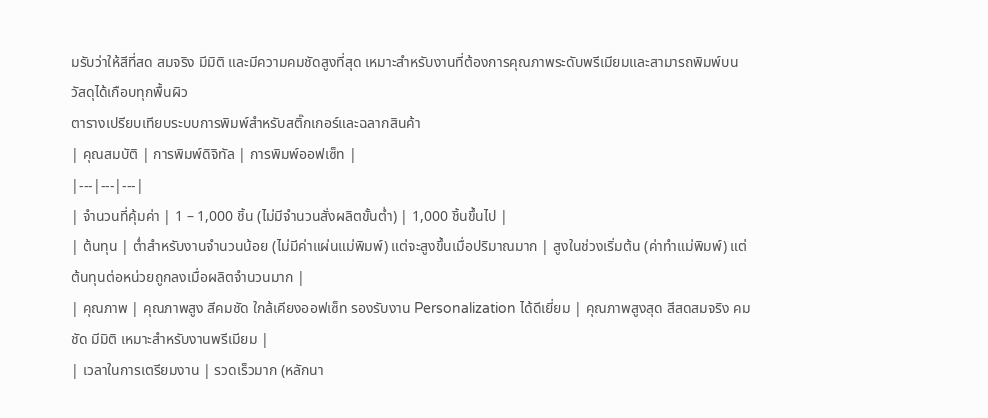มรับว่าให้สีที่สด สมจริง มีมิติ และมีความคมชัดสูงที่สุด เหมาะสำหรับงานที่ต้องการคุณภาพระดับพรีเมียมและสามารถพิมพ์บนวัสดุได้เกือบทุกพื้นผิว
ตารางเปรียบเทียบระบบการพิมพ์สำหรับสติ๊กเกอร์และฉลากสินค้า
| คุณสมบัติ | การพิมพ์ดิจิทัล | การพิมพ์ออฟเซ็ท |
|---|---|---|
| จำนวนที่คุ้มค่า | 1 – 1,000 ชิ้น (ไม่มีจำนวนสั่งผลิตขั้นต่ำ) | 1,000 ชิ้นขึ้นไป |
| ต้นทุน | ต่ำสำหรับงานจำนวนน้อย (ไม่มีค่าแผ่นแม่พิมพ์) แต่จะสูงขึ้นเมื่อปริมาณมาก | สูงในช่วงเริ่มต้น (ค่าทำแม่พิมพ์) แต่ต้นทุนต่อหน่วยถูกลงเมื่อผลิตจำนวนมาก |
| คุณภาพ | คุณภาพสูง สีคมชัด ใกล้เคียงออฟเซ็ท รองรับงาน Personalization ได้ดีเยี่ยม | คุณภาพสูงสุด สีสดสมจริง คมชัด มีมิติ เหมาะสำหรับงานพรีเมียม |
| เวลาในการเตรียมงาน | รวดเร็วมาก (หลักนา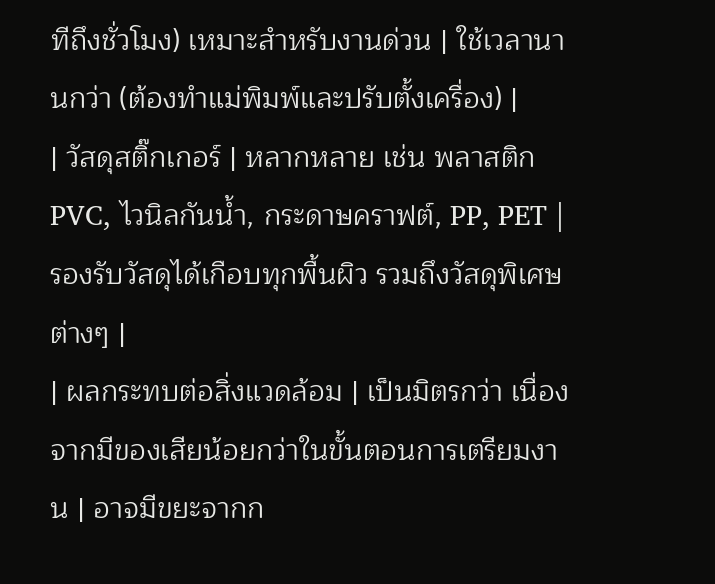ทีถึงชั่วโมง) เหมาะสำหรับงานด่วน | ใช้เวลานานกว่า (ต้องทำแม่พิมพ์และปรับตั้งเครื่อง) |
| วัสดุสติ๊กเกอร์ | หลากหลาย เช่น พลาสติก PVC, ไวนิลกันน้ำ, กระดาษคราฟต์, PP, PET | รองรับวัสดุได้เกือบทุกพื้นผิว รวมถึงวัสดุพิเศษต่างๆ |
| ผลกระทบต่อสิ่งแวดล้อม | เป็นมิตรกว่า เนื่องจากมีของเสียน้อยกว่าในขั้นตอนการเตรียมงาน | อาจมีขยะจากก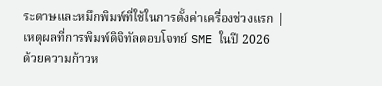ระดาษและหมึกพิมพ์ที่ใช้ในการตั้งค่าเครื่องช่วงแรก |
เหตุผลที่การพิมพ์ดิจิทัลตอบโจทย์ SME ในปี 2026
ด้วยความก้าวห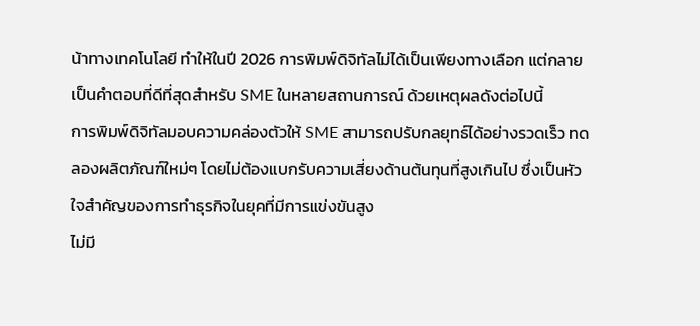น้าทางเทคโนโลยี ทำให้ในปี 2026 การพิมพ์ดิจิทัลไม่ได้เป็นเพียงทางเลือก แต่กลายเป็นคำตอบที่ดีที่สุดสำหรับ SME ในหลายสถานการณ์ ด้วยเหตุผลดังต่อไปนี้
การพิมพ์ดิจิทัลมอบความคล่องตัวให้ SME สามารถปรับกลยุทธ์ได้อย่างรวดเร็ว ทดลองผลิตภัณฑ์ใหม่ๆ โดยไม่ต้องแบกรับความเสี่ยงด้านต้นทุนที่สูงเกินไป ซึ่งเป็นหัวใจสำคัญของการทำธุรกิจในยุคที่มีการแข่งขันสูง
ไม่มี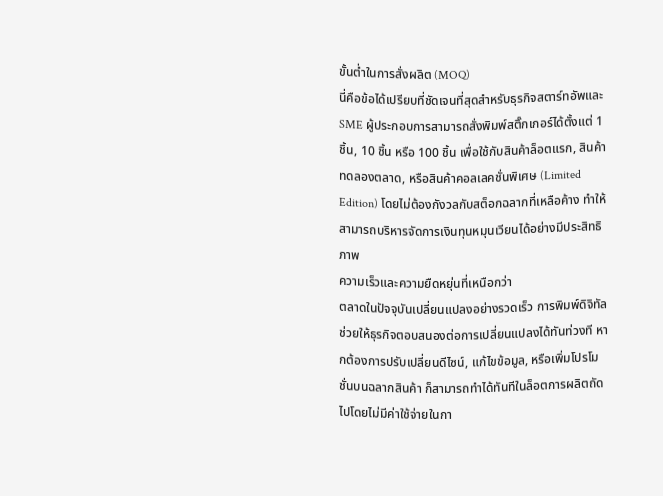ขั้นต่ำในการสั่งผลิต (MOQ)
นี่คือข้อได้เปรียบที่ชัดเจนที่สุดสำหรับธุรกิจสตาร์ทอัพและ SME ผู้ประกอบการสามารถสั่งพิมพ์สติ๊กเกอร์ได้ตั้งแต่ 1 ชิ้น, 10 ชิ้น หรือ 100 ชิ้น เพื่อใช้กับสินค้าล็อตแรก, สินค้าทดลองตลาด, หรือสินค้าคอลเลคชั่นพิเศษ (Limited Edition) โดยไม่ต้องกังวลกับสต็อกฉลากที่เหลือค้าง ทำให้สามารถบริหารจัดการเงินทุนหมุนเวียนได้อย่างมีประสิทธิภาพ
ความเร็วและความยืดหยุ่นที่เหนือกว่า
ตลาดในปัจจุบันเปลี่ยนแปลงอย่างรวดเร็ว การพิมพ์ดิจิทัลช่วยให้ธุรกิจตอบสนองต่อการเปลี่ยนแปลงได้ทันท่วงที หากต้องการปรับเปลี่ยนดีไซน์, แก้ไขข้อมูล, หรือเพิ่มโปรโมชั่นบนฉลากสินค้า ก็สามารถทำได้ทันทีในล็อตการผลิตถัดไปโดยไม่มีค่าใช้จ่ายในกา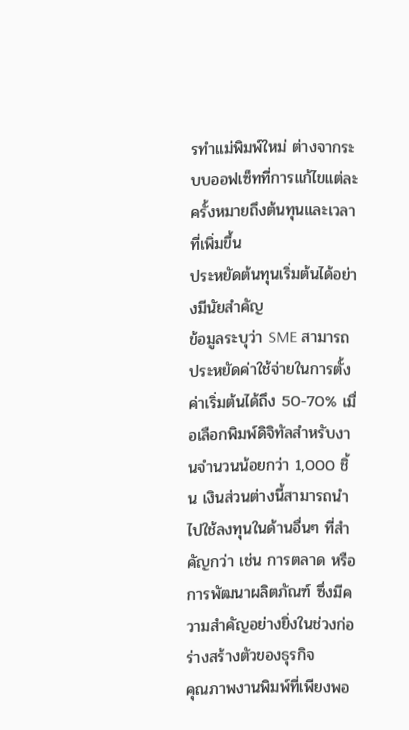รทำแม่พิมพ์ใหม่ ต่างจากระบบออฟเซ็ทที่การแก้ไขแต่ละครั้งหมายถึงต้นทุนและเวลาที่เพิ่มขึ้น
ประหยัดต้นทุนเริ่มต้นได้อย่างมีนัยสำคัญ
ข้อมูลระบุว่า SME สามารถประหยัดค่าใช้จ่ายในการตั้งค่าเริ่มต้นได้ถึง 50-70% เมื่อเลือกพิมพ์ดิจิทัลสำหรับงานจำนวนน้อยกว่า 1,000 ชิ้น เงินส่วนต่างนี้สามารถนำไปใช้ลงทุนในด้านอื่นๆ ที่สำคัญกว่า เช่น การตลาด หรือการพัฒนาผลิตภัณฑ์ ซึ่งมีความสำคัญอย่างยิ่งในช่วงก่อร่างสร้างตัวของธุรกิจ
คุณภาพงานพิมพ์ที่เพียงพอ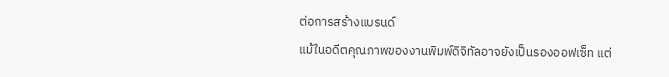ต่อการสร้างแบรนด์
แม้ในอดีตคุณภาพของงานพิมพ์ดิจิทัลอาจยังเป็นรองออฟเซ็ท แต่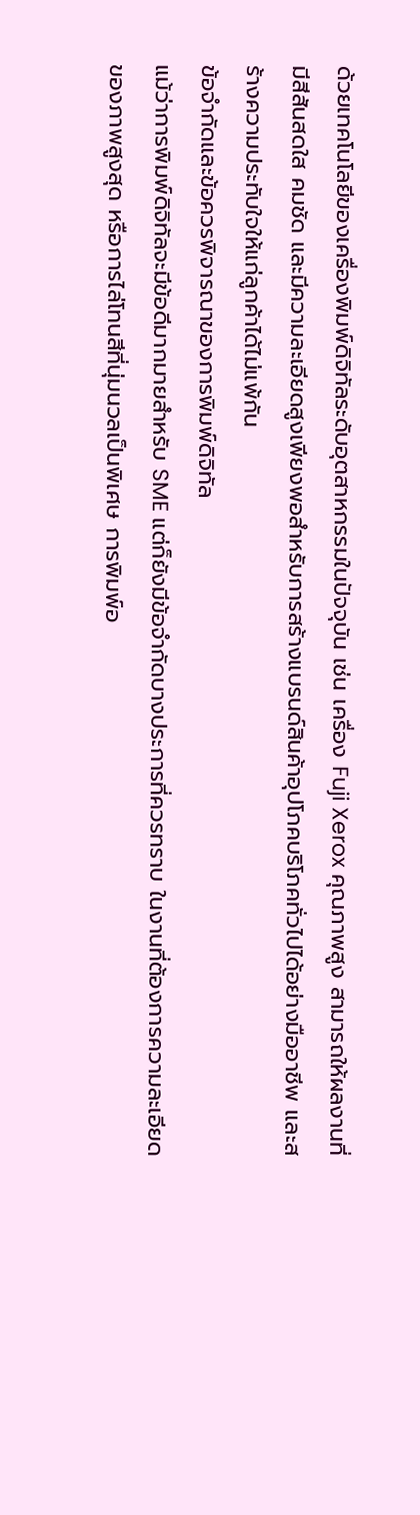ด้วยเทคโนโลยีของเครื่องพิมพ์ดิจิทัลระดับอุตสาหกรรมในปัจจุบัน เช่น เครื่อง Fuji Xerox คุณภาพสูง สามารถให้ผลงานที่มีสีสันสดใส คมชัด และมีความละเอียดสูงเพียงพอสำหรับการสร้างแบรนด์สินค้าอุปโภคบริโภคทั่วไปได้อย่างมืออาชีพ และสร้างความประทับใจให้แก่ลูกค้าได้ไม่แพ้กัน
ข้อจำกัดและข้อควรพิจารณาของการพิมพ์ดิจิทัล
แม้ว่าการพิมพ์ดิจิทัลจะมีข้อดีมากมายสำหรับ SME แต่ก็ยังมีข้อจำกัดบางประการที่ควรทราบ ในงานที่ต้องการความละเอียดของภาพสูงสุด หรือการไล่โทนสีที่นุ่มนวลเป็นพิเศษ การพิมพ์อ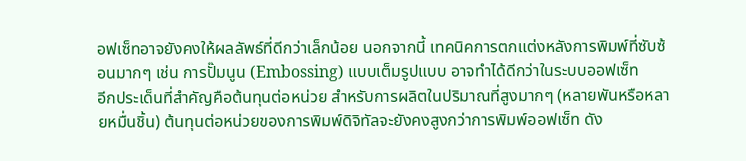อฟเซ็ทอาจยังคงให้ผลลัพธ์ที่ดีกว่าเล็กน้อย นอกจากนี้ เทคนิคการตกแต่งหลังการพิมพ์ที่ซับซ้อนมากๆ เช่น การปั๊มนูน (Embossing) แบบเต็มรูปแบบ อาจทำได้ดีกว่าในระบบออฟเซ็ท
อีกประเด็นที่สำคัญคือต้นทุนต่อหน่วย สำหรับการผลิตในปริมาณที่สูงมากๆ (หลายพันหรือหลายหมื่นชิ้น) ต้นทุนต่อหน่วยของการพิมพ์ดิจิทัลจะยังคงสูงกว่าการพิมพ์ออฟเซ็ท ดัง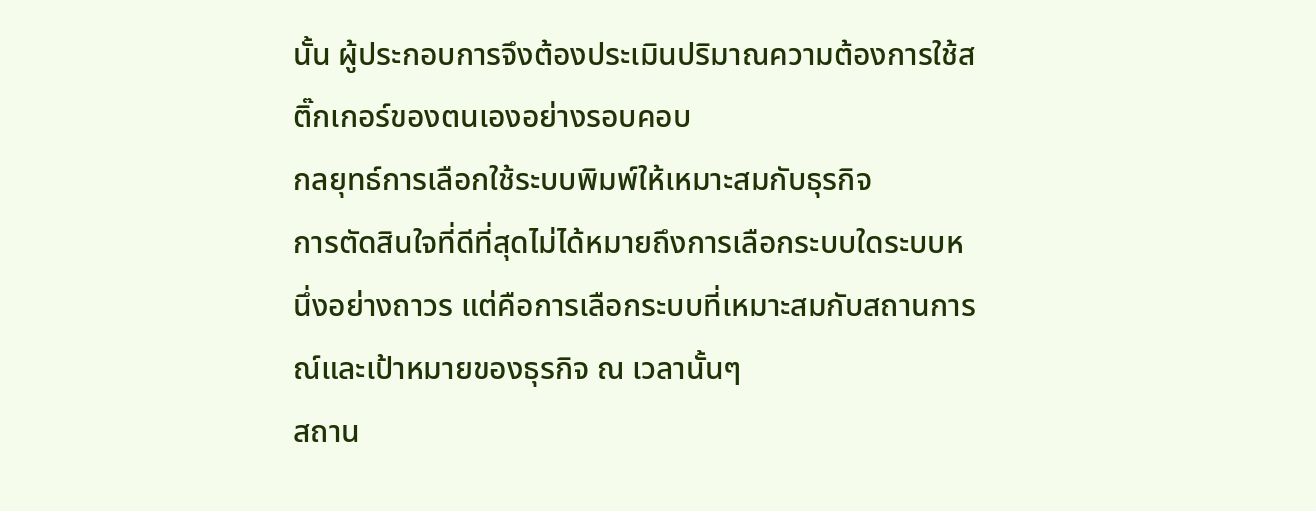นั้น ผู้ประกอบการจึงต้องประเมินปริมาณความต้องการใช้สติ๊กเกอร์ของตนเองอย่างรอบคอบ
กลยุทธ์การเลือกใช้ระบบพิมพ์ให้เหมาะสมกับธุรกิจ
การตัดสินใจที่ดีที่สุดไม่ได้หมายถึงการเลือกระบบใดระบบหนึ่งอย่างถาวร แต่คือการเลือกระบบที่เหมาะสมกับสถานการณ์และเป้าหมายของธุรกิจ ณ เวลานั้นๆ
สถาน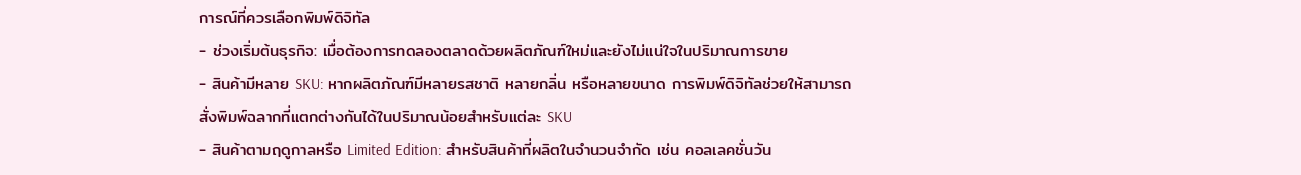การณ์ที่ควรเลือกพิมพ์ดิจิทัล
- ช่วงเริ่มต้นธุรกิจ: เมื่อต้องการทดลองตลาดด้วยผลิตภัณฑ์ใหม่และยังไม่แน่ใจในปริมาณการขาย
- สินค้ามีหลาย SKU: หากผลิตภัณฑ์มีหลายรสชาติ หลายกลิ่น หรือหลายขนาด การพิมพ์ดิจิทัลช่วยให้สามารถสั่งพิมพ์ฉลากที่แตกต่างกันได้ในปริมาณน้อยสำหรับแต่ละ SKU
- สินค้าตามฤดูกาลหรือ Limited Edition: สำหรับสินค้าที่ผลิตในจำนวนจำกัด เช่น คอลเลคชั่นวัน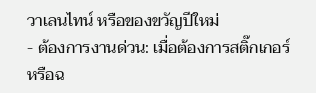วาเลนไทน์ หรือของขวัญปีใหม่
- ต้องการงานด่วน: เมื่อต้องการสติ๊กเกอร์หรือฉ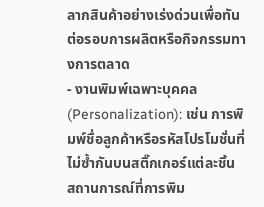ลากสินค้าอย่างเร่งด่วนเพื่อทันต่อรอบการผลิตหรือกิจกรรมทางการตลาด
- งานพิมพ์เฉพาะบุคคล (Personalization): เช่น การพิมพ์ชื่อลูกค้าหรือรหัสโปรโมชั่นที่ไม่ซ้ำกันบนสติ๊กเกอร์แต่ละชิ้น
สถานการณ์ที่การพิม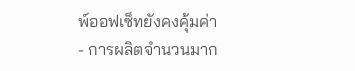พ์ออฟเซ็ทยังคงคุ้มค่า
- การผลิตจำนวนมาก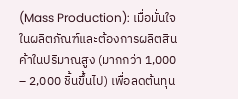(Mass Production): เมื่อมั่นใจในผลิตภัณฑ์และต้องการผลิตสินค้าในปริมาณสูง (มากกว่า 1,000 – 2,000 ชิ้นขึ้นไป) เพื่อลดต้นทุน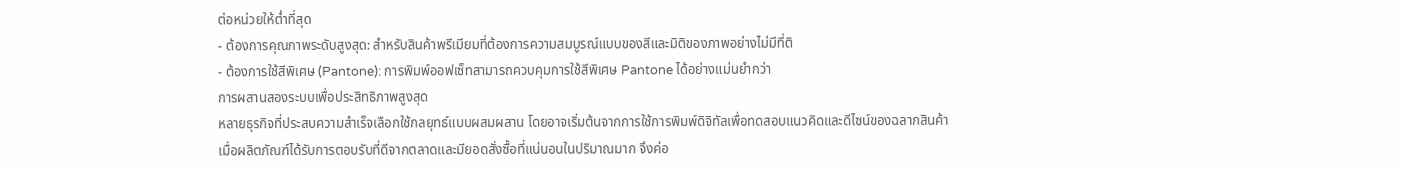ต่อหน่วยให้ต่ำที่สุด
- ต้องการคุณภาพระดับสูงสุด: สำหรับสินค้าพรีเมียมที่ต้องการความสมบูรณ์แบบของสีและมิติของภาพอย่างไม่มีที่ติ
- ต้องการใช้สีพิเศษ (Pantone): การพิมพ์ออฟเซ็ทสามารถควบคุมการใช้สีพิเศษ Pantone ได้อย่างแม่นยำกว่า
การผสานสองระบบเพื่อประสิทธิภาพสูงสุด
หลายธุรกิจที่ประสบความสำเร็จเลือกใช้กลยุทธ์แบบผสมผสาน โดยอาจเริ่มต้นจากการใช้การพิมพ์ดิจิทัลเพื่อทดสอบแนวคิดและดีไซน์ของฉลากสินค้า เมื่อผลิตภัณฑ์ได้รับการตอบรับที่ดีจากตลาดและมียอดสั่งซื้อที่แน่นอนในปริมาณมาก จึงค่อ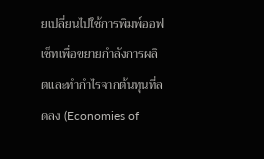ยเปลี่ยนไปใช้การพิมพ์ออฟเซ็ทเพื่อขยายกำลังการผลิตและทำกำไรจากต้นทุนที่ลดลง (Economies of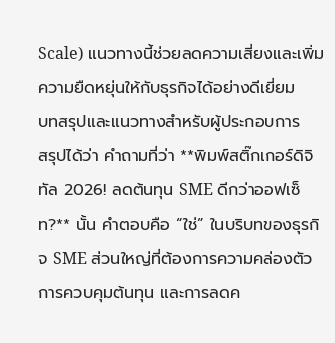Scale) แนวทางนี้ช่วยลดความเสี่ยงและเพิ่มความยืดหยุ่นให้กับธุรกิจได้อย่างดีเยี่ยม
บทสรุปและแนวทางสำหรับผู้ประกอบการ
สรุปได้ว่า คำถามที่ว่า **พิมพ์สติ๊กเกอร์ดิจิทัล 2026! ลดต้นทุน SME ดีกว่าออฟเซ็ท?** นั้น คำตอบคือ “ใช่” ในบริบทของธุรกิจ SME ส่วนใหญ่ที่ต้องการความคล่องตัว การควบคุมต้นทุน และการลดค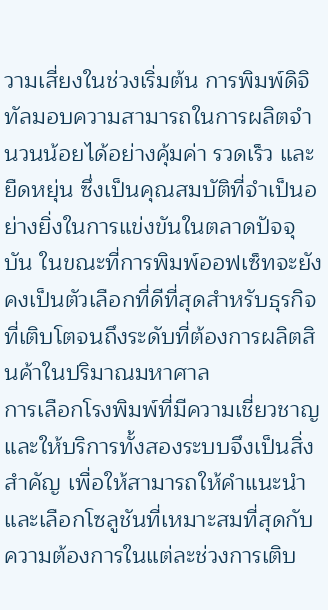วามเสี่ยงในช่วงเริ่มต้น การพิมพ์ดิจิทัลมอบความสามารถในการผลิตจำนวนน้อยได้อย่างคุ้มค่า รวดเร็ว และยืดหยุ่น ซึ่งเป็นคุณสมบัติที่จำเป็นอย่างยิ่งในการแข่งขันในตลาดปัจจุบัน ในขณะที่การพิมพ์ออฟเซ็ทจะยังคงเป็นตัวเลือกที่ดีที่สุดสำหรับธุรกิจที่เติบโตจนถึงระดับที่ต้องการผลิตสินค้าในปริมาณมหาศาล
การเลือกโรงพิมพ์ที่มีความเชี่ยวชาญและให้บริการทั้งสองระบบจึงเป็นสิ่งสำคัญ เพื่อให้สามารถให้คำแนะนำและเลือกโซลูชันที่เหมาะสมที่สุดกับความต้องการในแต่ละช่วงการเติบ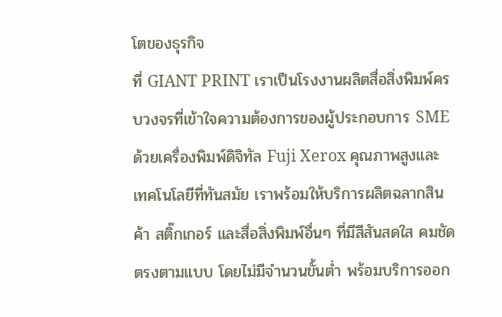โตของธุรกิจ
ที่ GIANT PRINT เราเป็นโรงงานผลิตสื่อสิ่งพิมพ์ครบวงจรที่เข้าใจความต้องการของผู้ประกอบการ SME ด้วยเครื่องพิมพ์ดิจิทัล Fuji Xerox คุณภาพสูงและเทคโนโลยีที่ทันสมัย เราพร้อมให้บริการผลิตฉลากสินค้า สติ๊กเกอร์ และสื่อสิ่งพิมพ์อื่นๆ ที่มีสีสันสดใส คมชัดตรงตามแบบ โดยไม่มีจำนวนขั้นต่ำ พร้อมบริการออก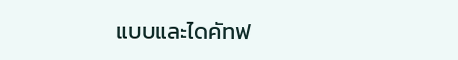แบบและไดคัทฟ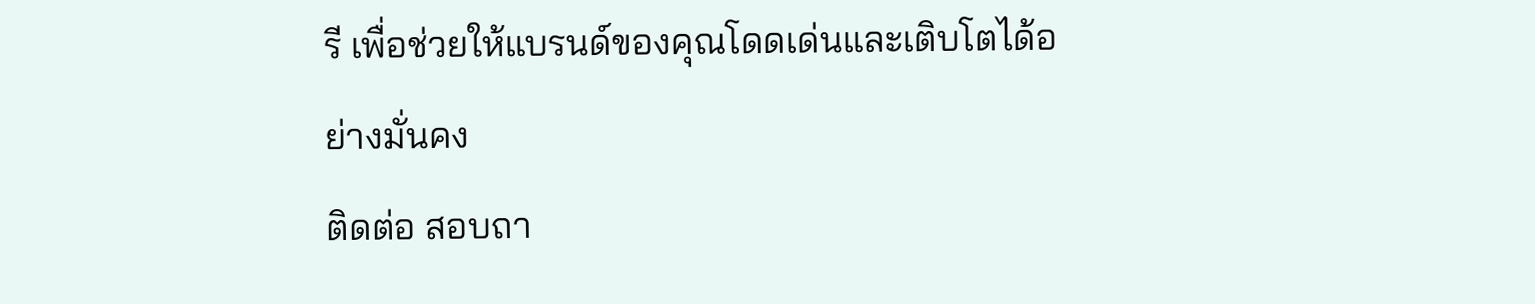รี เพื่อช่วยให้แบรนด์ของคุณโดดเด่นและเติบโตได้อย่างมั่นคง
ติดต่อ สอบถา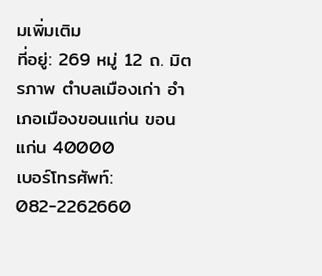มเพิ่มเติม
ที่อยู่: 269 หมู่ 12 ถ. มิตรภาพ ตำบลเมืองเก่า อำเภอเมืองขอนแก่น ขอนแก่น 40000
เบอร์โทรศัพท์: 082-2262660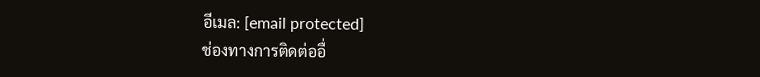อีเมล: [email protected]
ช่องทางการติดต่ออื่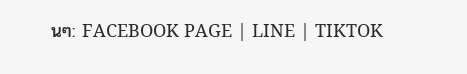นๆ: FACEBOOK PAGE | LINE | TIKTOK